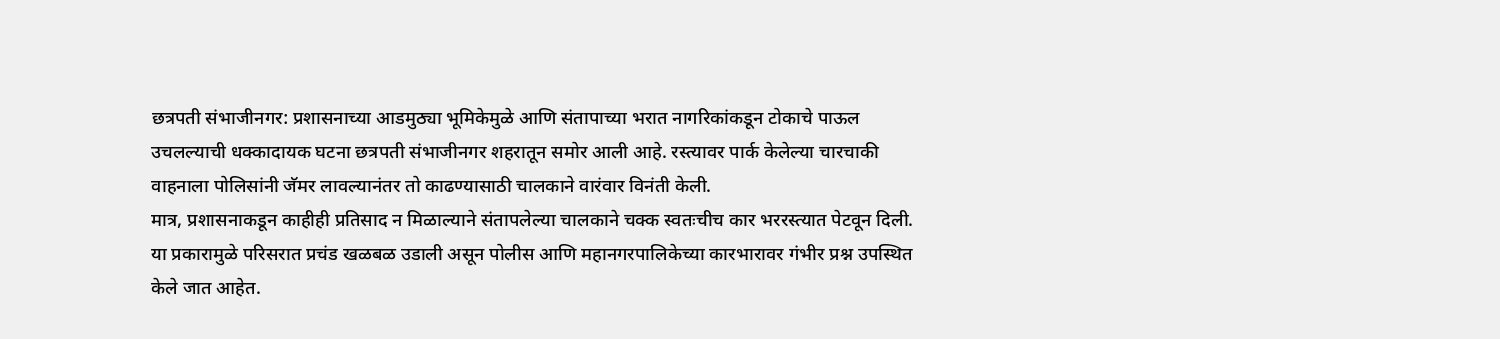छत्रपती संभाजीनगर: प्रशासनाच्या आडमुठ्या भूमिकेमुळे आणि संतापाच्या भरात नागरिकांकडून टोकाचे पाऊल उचलल्याची धक्कादायक घटना छत्रपती संभाजीनगर शहरातून समोर आली आहे. रस्त्यावर पार्क केलेल्या चारचाकी वाहनाला पोलिसांनी जॅमर लावल्यानंतर तो काढण्यासाठी चालकाने वारंवार विनंती केली.
मात्र, प्रशासनाकडून काहीही प्रतिसाद न मिळाल्याने संतापलेल्या चालकाने चक्क स्वतःचीच कार भररस्त्यात पेटवून दिली. या प्रकारामुळे परिसरात प्रचंड खळबळ उडाली असून पोलीस आणि महानगरपालिकेच्या कारभारावर गंभीर प्रश्न उपस्थित केले जात आहेत.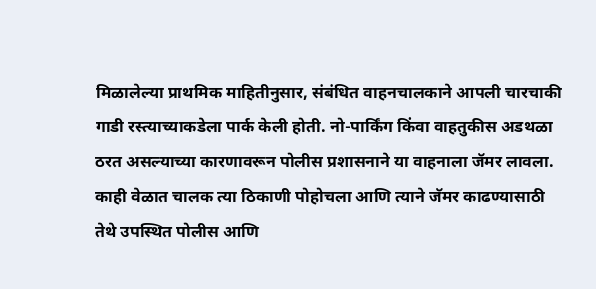मिळालेल्या प्राथमिक माहितीनुसार, संबंधित वाहनचालकाने आपली चारचाकी गाडी रस्त्याच्याकडेला पार्क केली होती. नो-पार्किंग किंवा वाहतुकीस अडथळा ठरत असल्याच्या कारणावरून पोलीस प्रशासनाने या वाहनाला जॅमर लावला. काही वेळात चालक त्या ठिकाणी पोहोचला आणि त्याने जॅमर काढण्यासाठी तेथे उपस्थित पोलीस आणि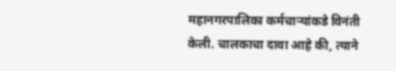महानगरपालिका कर्मचाऱ्यांकडे विनंती केली. चालकाचा दावा आहे की, त्याने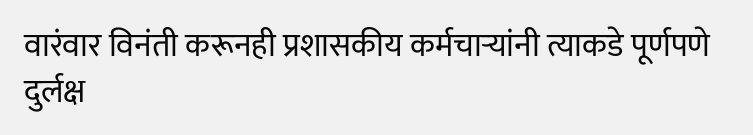वारंवार विनंती करूनही प्रशासकीय कर्मचाऱ्यांनी त्याकडे पूर्णपणे दुर्लक्ष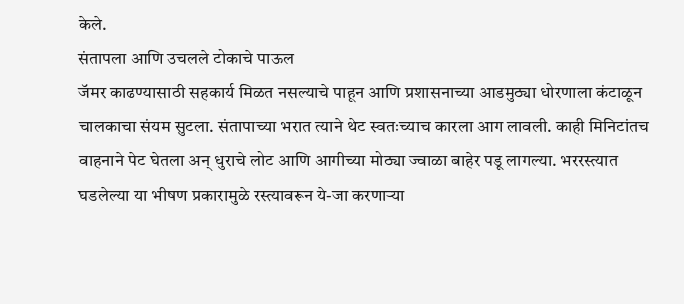केले.
संतापला आणि उचलले टोकाचे पाऊल
जॅमर काढण्यासाठी सहकार्य मिळत नसल्याचे पाहून आणि प्रशासनाच्या आडमुठ्या धोरणाला कंटाळून चालकाचा संयम सुटला. संतापाच्या भरात त्याने थेट स्वतःच्याच कारला आग लावली. काही मिनिटांतच वाहनाने पेट घेतला अन् धुराचे लोट आणि आगीच्या मोठ्या ज्वाळा बाहेर पडू लागल्या. भररस्त्यात घडलेल्या या भीषण प्रकारामुळे रस्त्यावरून ये-जा करणाऱ्या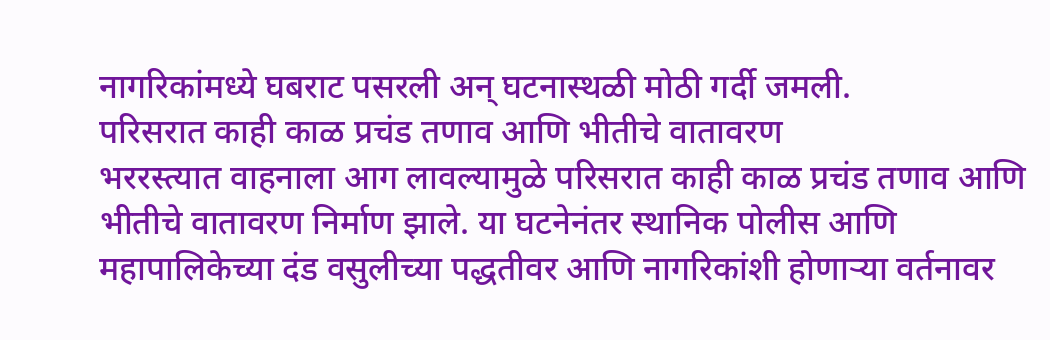नागरिकांमध्ये घबराट पसरली अन् घटनास्थळी मोठी गर्दी जमली.
परिसरात काही काळ प्रचंड तणाव आणि भीतीचे वातावरण
भररस्त्यात वाहनाला आग लावल्यामुळे परिसरात काही काळ प्रचंड तणाव आणि भीतीचे वातावरण निर्माण झाले. या घटनेनंतर स्थानिक पोलीस आणि महापालिकेच्या दंड वसुलीच्या पद्धतीवर आणि नागरिकांशी होणाऱ्या वर्तनावर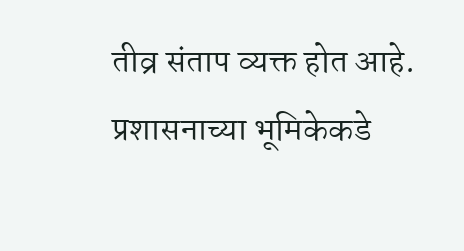तीव्र संताप व्यक्त होत आहे.
प्रशासनाच्या भूमिकेकडे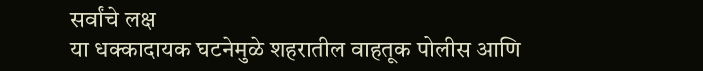सर्वांचे लक्ष
या धक्कादायक घटनेमुळे शहरातील वाहतूक पोलीस आणि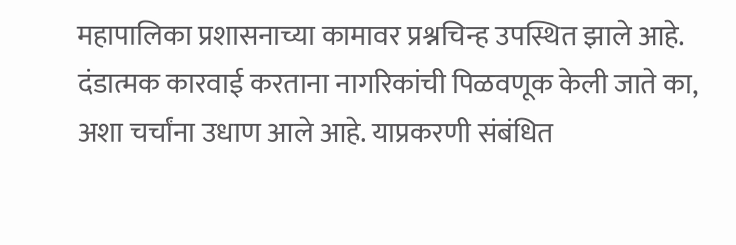महापालिका प्रशासनाच्या कामावर प्रश्नचिन्ह उपस्थित झाले आहे. दंडात्मक कारवाई करताना नागरिकांची पिळवणूक केली जाते का, अशा चर्चांना उधाण आले आहे. याप्रकरणी संबंधित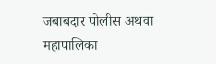जबाबदार पोलीस अथवा महापालिका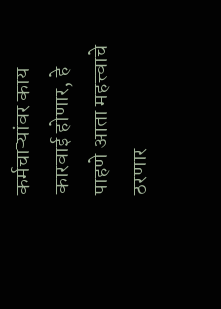कर्मचाऱ्यांवर काय कारवाई होणार, हे पाहणे आता महत्त्वाचे ठरणार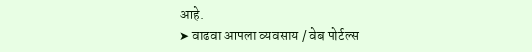आहे.
➤ वाढवा आपला व्यवसाय / वेब पोर्टल्स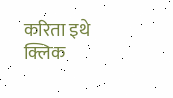करिता इथे क्लिक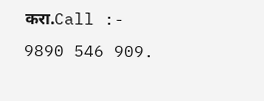करा.Call :- 9890 546 909.